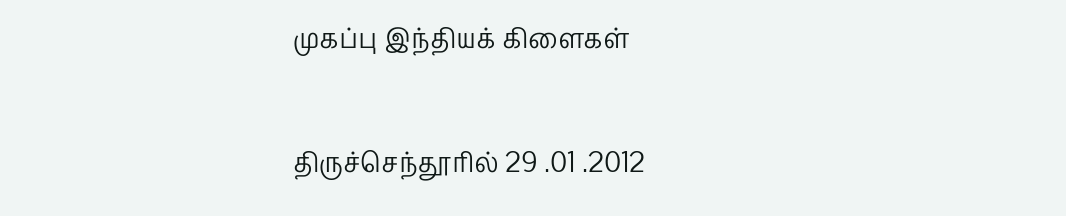முகப்பு இந்தியக் கிளைகள்

திருச்செந்தூரில் 29 .01 .2012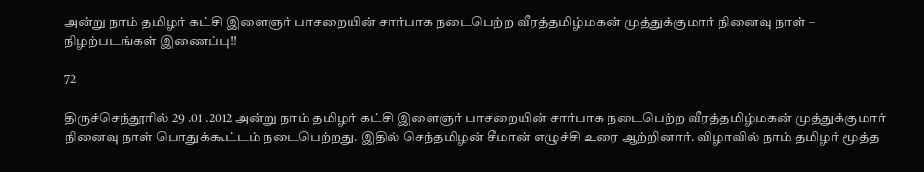அன்று நாம் தமிழர் கட்சி இளைஞர் பாசறையின் சார்பாக நடைபெற்ற வீரத்தமிழ்மகன் முத்துக்குமார் நினைவு நாள் – நிழற்படங்கள் இணைப்பு!!

72

திருச்செந்தூரில் 29 .01 .2012 அன்று நாம் தமிழர் கட்சி இளைஞர் பாசறையின் சார்பாக நடைபெற்ற வீரத்தமிழ்மகன் முத்துக்குமார் நினைவு நாள் பொதுக்கூட்டம் நடைபெற்றது. இதில் செந்தமிழன் சீமான் எழுச்சி உரை ஆற்றினார். விழாவில் நாம் தமிழர் மூத்த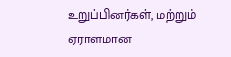உறுப்பினர்கள், மற்றும் ஏராளமான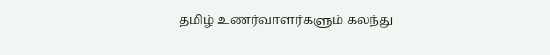தமிழ் உணர்வாளர்களும் கலந்து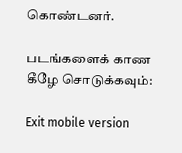கொண்டனர்.

படங்களைக் காண கீழே சொடுக்கவும்:

Exit mobile version